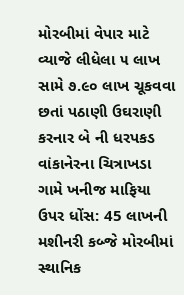મોરબીમાં વેપાર માટે વ્યાજે લીધેલા ૫ લાખ સામે ૭.૯૦ લાખ ચૂકવવા છતાં પઠાણી ઉઘરાણી કરનાર બે ની ધરપકડ વાંકાનેરના ચિત્રાખડા ગામે ખનીજ માફિયા ઉપર ધોંસ: 45 લાખની મશીનરી કબ્જે મોરબીમાં સ્થાનિક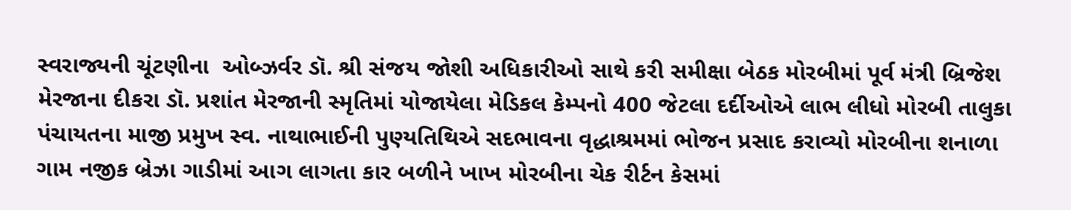સ્વરાજ્યની ચૂંટણીના  ઓબ્ઝર્વર ડૉ. શ્રી સંજય જોશી અધિકારીઓ સાથે કરી સમીક્ષા બેઠક મોરબીમાં પૂર્વ મંત્રી બ્રિજેશ મેરજાના દીકરા ડૉ. પ્રશાંત મેરજાની સ્મૃતિમાં યોજાયેલા મેડિકલ કેમ્પનો 400 જેટલા દર્દીઓએ લાભ લીધો મોરબી તાલુકા પંચાયતના માજી પ્રમુખ સ્વ. નાથાભાઈની પુણ્યતિથિએ સદભાવના વૃદ્ધાશ્રમમાં ભોજન પ્રસાદ કરાવ્યો મોરબીના શનાળા ગામ નજીક બ્રેઝા ગાડીમાં આગ લાગતા કાર બળીને ખાખ મોરબીના ચેક રીર્ટન કેસમાં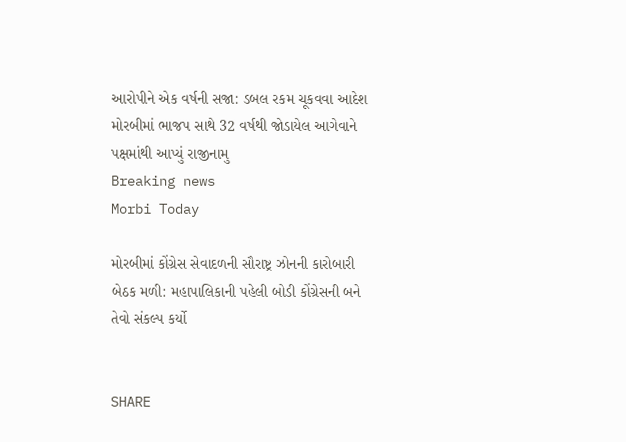આરોપીને એક વર્ષની સજા: ડબલ રકમ ચૂકવવા આદેશ મોરબીમાં ભાજપ સાથે 32 વર્ષથી જોડાયેલ આગેવાને પક્ષમાંથી આપ્યું રાજીનામુ
Breaking news
Morbi Today

મોરબીમાં કોંગ્રેસ સેવાદળની સૌરાષ્ટ્ર ઝોનની કારોબારી બેઠક મળી: મહાપાલિકાની પહેલી બોડી કોંગ્રેસની બને તેવો સંકલ્પ કર્યો


SHARE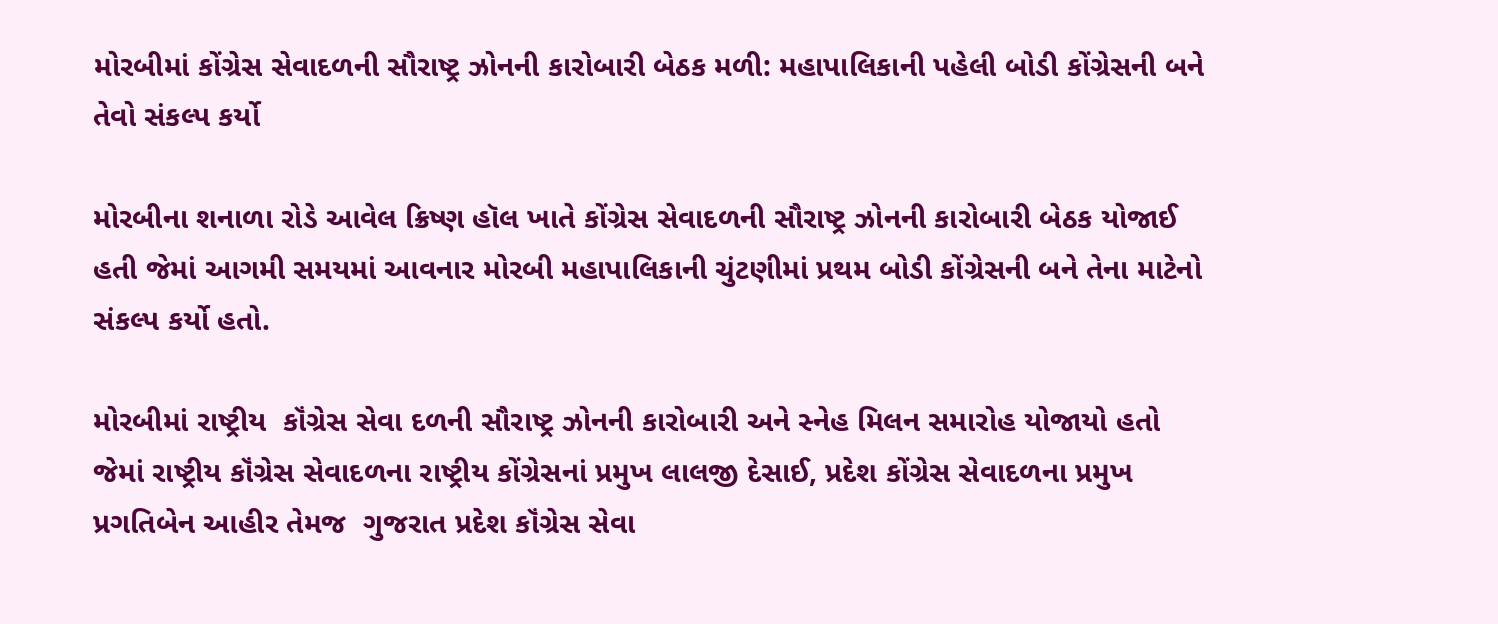મોરબીમાં કોંગ્રેસ સેવાદળની સૌરાષ્ટ્ર ઝોનની કારોબારી બેઠક મળી: મહાપાલિકાની પહેલી બોડી કોંગ્રેસની બને તેવો સંકલ્પ કર્યો

મોરબીના શનાળા રોડે આવેલ ક્રિષ્ણ હૉલ ખાતે કોંગ્રેસ સેવાદળની સૌરાષ્ટ્ર ઝોનની કારોબારી બેઠક યોજાઈ હતી જેમાં આગમી સમયમાં આવનાર મોરબી મહાપાલિકાની ચુંટણીમાં પ્રથમ બોડી કોંગ્રેસની બને તેના માટેનો સંકલ્પ કર્યો હતો.

મોરબીમાં રાષ્ટ્રીય  કૉંગ્રેસ સેવા દળની સૌરાષ્ટ્ર ઝોનની કારોબારી અને સ્નેહ મિલન સમારોહ યોજાયો હતો જેમાં રાષ્ટ્રીય કૉંગ્રેસ સેવાદળના રાષ્ટ્રીય કોંગ્રેસનાં પ્રમુખ લાલજી દેસાઈ, પ્રદેશ કોંગ્રેસ સેવાદળના પ્રમુખ પ્રગતિબેન આહીર તેમજ  ગુજરાત પ્રદેશ કૉંગ્રેસ સેવા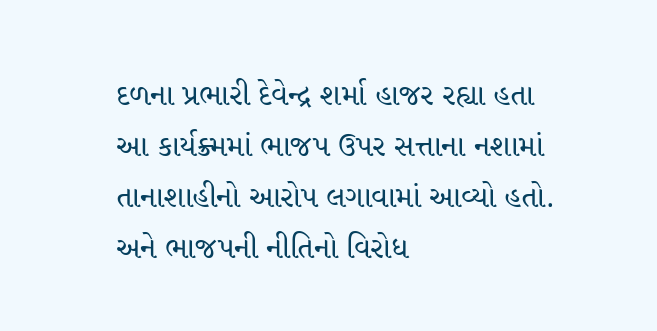દળના પ્રભારી દેવેન્દ્ર શર્મા હાજર રહ્યા હતા આ કાર્યક્ર્મમાં ભાજપ ઉપર સત્તાના નશામાં તાનાશાહીનો આરોપ લગાવામાં આવ્યો હતો. અને ભાજપની નીતિનો વિરોધ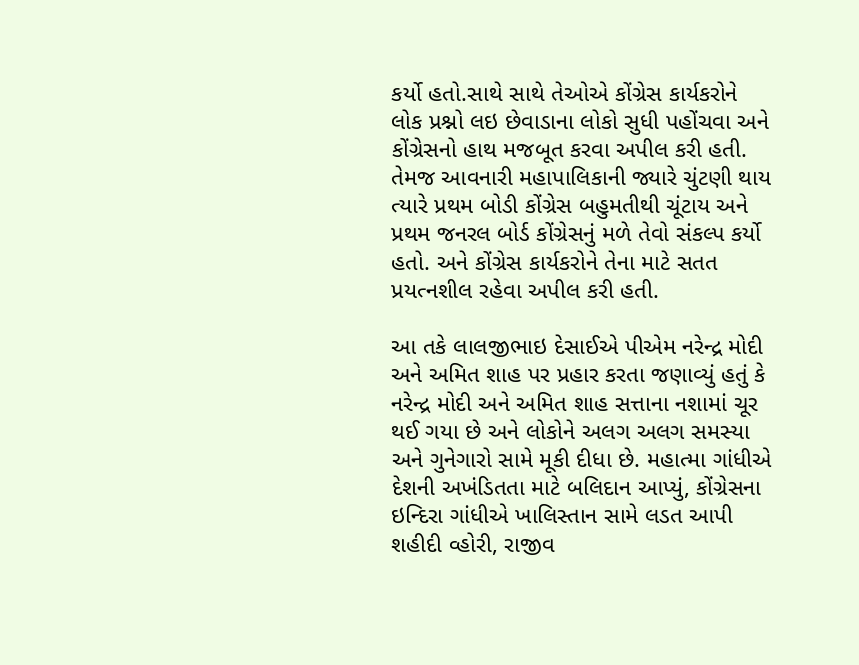કર્યો હતો.સાથે સાથે તેઓએ કોંગ્રેસ કાર્યકરોને લોક પ્રશ્નો લઇ છેવાડાના લોકો સુધી પહોંચવા અને કોંગ્રેસનો હાથ મજબૂત કરવા અપીલ કરી હતી. તેમજ આવનારી મહાપાલિકાની જ્યારે ચુંટણી થાય ત્યારે પ્રથમ બોડી કોંગ્રેસ બહુમતીથી ચૂંટાય અને પ્રથમ જનરલ બોર્ડ કોંગ્રેસનું મળે તેવો સંકલ્પ કર્યો હતો. અને કોંગ્રેસ કાર્યકરોને તેના માટે સતત પ્રયત્નશીલ રહેવા અપીલ કરી હતી.

આ તકે લાલજીભાઇ દેસાઈએ પીએમ નરેન્દ્ર મોદી અને અમિત શાહ પર પ્રહાર કરતા જણાવ્યું હતું કે નરેન્દ્ર મોદી અને અમિત શાહ સત્તાના નશામાં ચૂર થઈ ગયા છે અને લોકોને અલગ અલગ સમસ્યા અને ગુનેગારો સામે મૂકી દીધા છે. મહાત્મા ગાંધીએ દેશની અખંડિતતા માટે બલિદાન આપ્યું, કોંગ્રેસના ઇન્દિરા ગાંધીએ ખાલિસ્તાન સામે લડત આપી  શહીદી વ્હોરી, રાજીવ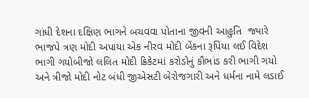ગાંધી દેશના દક્ષિણ ભાગને બચવવા પોતાના જીવની આહુતિ  જ્યારે ભાજપે ત્રણ મોદી અપાયા એક નીરવ મોદી બેંકના રૂપિયા લઈ વિદેશ ભાગી ગયોબીજો લલિત મોદી ક્રિકેટમાં કરોડોનું કૌભાંડ કરી ભાગી ગયો અને ત્રીજો મોદી નોટ બંધી જીએસટી બેરોજગારી અને ધર્મના નામે લડાઈ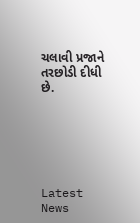ચલાવી પ્રજાને તરછોડી દીધી છે.






Latest News